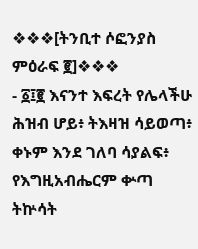❖❖❖[ትንቢተ ሶፎንያስ ምዕራፍ ፪]❖❖❖
- ፩፤፪ እናንተ እፍረት የሌላችሁ ሕዝብ ሆይ፥ ትእዛዝ ሳይወጣ፥ ቀኑም እንደ ገለባ ሳያልፍ፥ የእግዚአብሔርም ቍጣ ትኵሳት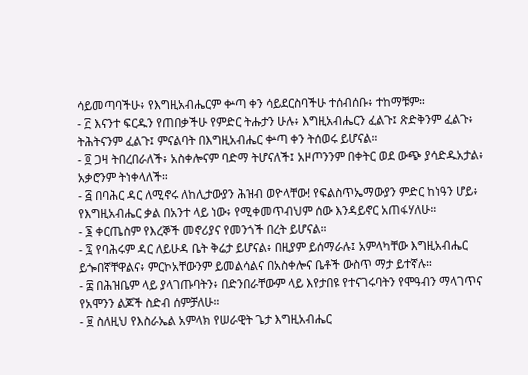ሳይመጣባችሁ፥ የእግዚአብሔርም ቍጣ ቀን ሳይደርስባችሁ ተሰብሰቡ፥ ተከማቹም።
- ፫ እናንተ ፍርዱን የጠበቃችሁ የምድር ትሑታን ሁሉ፥ እግዚአብሔርን ፈልጉ፤ ጽድቅንም ፈልጉ፥ ትሕትናንም ፈልጉ፤ ምናልባት በእግዚአብሔር ቍጣ ቀን ትሰወሩ ይሆናል።
- ፬ ጋዛ ትበረበራለች፥ አስቀሎናም ባድማ ትሆናለች፤ አዞጦንንም በቀትር ወደ ውጭ ያሳድዱአታል፥ አቃሮንም ትነቀላለች።
- ፭ በባሕር ዳር ለሚኖሩ ለከሊታውያን ሕዝብ ወዮላቸው! የፍልስጥኤማውያን ምድር ከነዓን ሆይ፥ የእግዚአብሔር ቃል በአንተ ላይ ነው፥ የሚቀመጥብህም ሰው እንዳይኖር አጠፋሃለሁ።
- ፮ ቀርጤስም የእረኞች መኖሪያና የመንጎች በረት ይሆናል።
- ፯ የባሕሩም ዳር ለይሁዳ ቤት ቅሬታ ይሆናል፥ በዚያም ይሰማራሉ፤ አምላካቸው እግዚአብሔር ይጐበኛቸዋልና፥ ምርኮአቸውንም ይመልሳልና በአስቀሎና ቤቶች ውስጥ ማታ ይተኛሉ።
- ፰ በሕዝቤም ላይ ያላገጡባትን፥ በድንበራቸውም ላይ እየታበዩ የተናገሩባትን የሞዓብን ማላገጥና የአሞንን ልጆች ስድብ ሰምቻለሁ።
- ፱ ስለዚህ የእስራኤል አምላክ የሠራዊት ጌታ እግዚአብሔር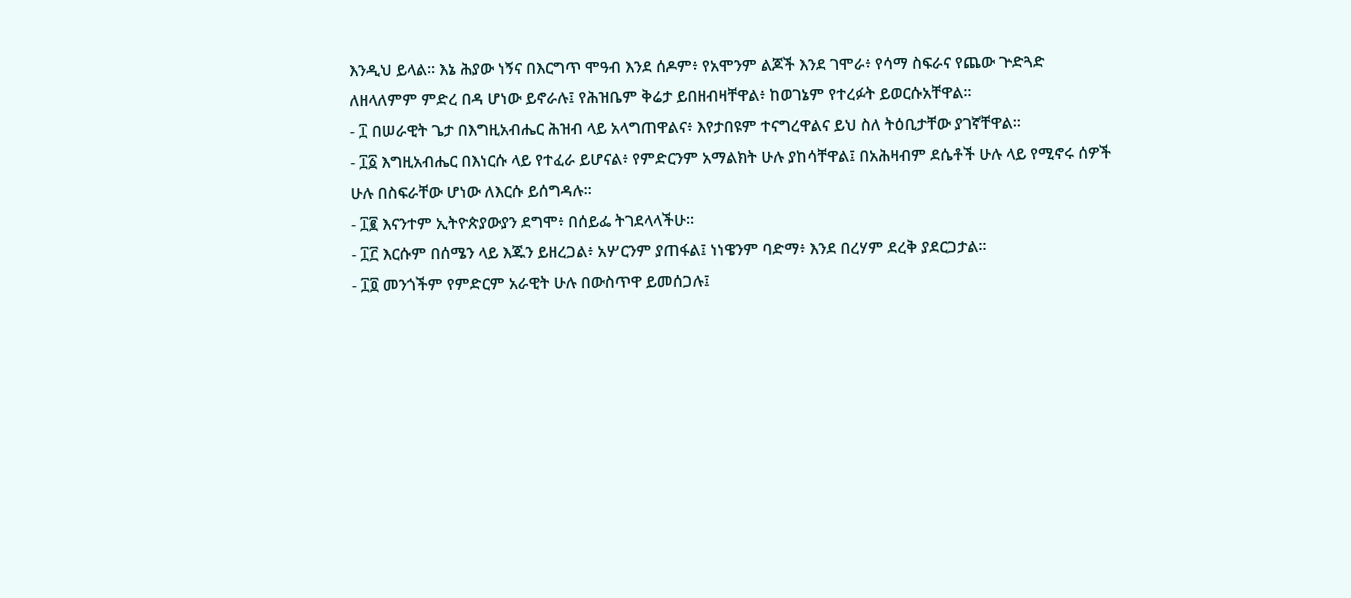እንዲህ ይላል። እኔ ሕያው ነኝና በእርግጥ ሞዓብ እንደ ሰዶም፥ የአሞንም ልጆች እንደ ገሞራ፥ የሳማ ስፍራና የጨው ጕድጓድ ለዘላለምም ምድረ በዳ ሆነው ይኖራሉ፤ የሕዝቤም ቅሬታ ይበዘብዛቸዋል፥ ከወገኔም የተረፉት ይወርሱአቸዋል።
- ፲ በሠራዊት ጌታ በእግዚአብሔር ሕዝብ ላይ አላግጠዋልና፥ እየታበዩም ተናግረዋልና ይህ ስለ ትዕቢታቸው ያገኛቸዋል።
- ፲፩ እግዚአብሔር በእነርሱ ላይ የተፈራ ይሆናል፥ የምድርንም አማልክት ሁሉ ያከሳቸዋል፤ በአሕዛብም ደሴቶች ሁሉ ላይ የሚኖሩ ሰዎች ሁሉ በስፍራቸው ሆነው ለእርሱ ይሰግዳሉ።
- ፲፪ እናንተም ኢትዮጵያውያን ደግሞ፥ በሰይፌ ትገደላላችሁ።
- ፲፫ እርሱም በሰሜን ላይ እጁን ይዘረጋል፥ አሦርንም ያጠፋል፤ ነነዌንም ባድማ፥ እንደ በረሃም ደረቅ ያደርጋታል።
- ፲፬ መንጎችም የምድርም አራዊት ሁሉ በውስጥዋ ይመሰጋሉ፤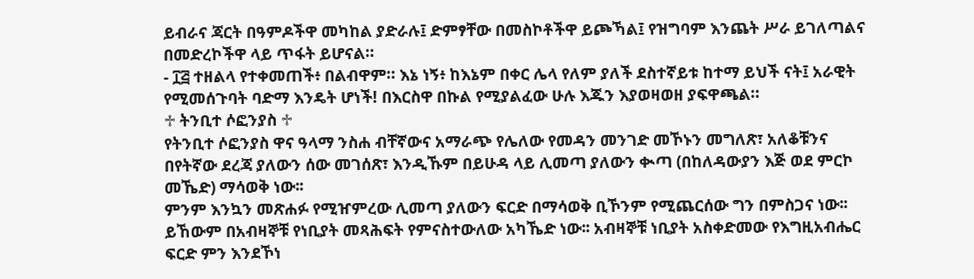ይብራና ጃርት በዓምዶችዋ መካከል ያድራሉ፤ ድምፃቸው በመስኮቶችዋ ይጮኻል፤ የዝግባም እንጨት ሥራ ይገለጣልና በመድረኮችዋ ላይ ጥፋት ይሆናል።
- ፲፭ ተዘልላ የተቀመጠች፥ በልብዋም። እኔ ነኝ፥ ከእኔም በቀር ሌላ የለም ያለች ደስተኛይቱ ከተማ ይህች ናት፤ አራዊት የሚመሰጉባት ባድማ እንዴት ሆነች! በእርስዋ በኩል የሚያልፈው ሁሉ እጁን እያወዛወዘ ያፍዋጫል።
♱ ትንቢተ ሶፎንያስ ♱
የትንቢተ ሶፎንያስ ዋና ዓላማ ንስሐ ብቸኛውና አማራጭ የሌለው የመዳን መንገድ መኾኑን መግለጽ፣ አለቆቹንና በየትኛው ደረጃ ያለውን ሰው መገሰጽ፣ እንዲኹም በይሁዳ ላይ ሊመጣ ያለውን ቊጣ (በከለዳውያን እጅ ወደ ምርኮ መኼድ) ማሳወቅ ነው፡፡
ምንም እንኳን መጽሐፉ የሚዠምረው ሊመጣ ያለውን ፍርድ በማሳወቅ ቢኾንም የሚጨርሰው ግን በምስጋና ነው፡፡ ይኸውም በአብዛኞቹ የነቢያት መጻሕፍት የምናስተውለው አካኼድ ነው፡፡ አብዛኞቹ ነቢያት አስቀድመው የእግዚአብሔር ፍርድ ምን እንደኾነ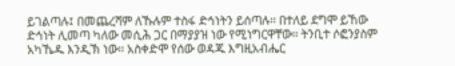ይገልጣሉ፤ በመጨረሻም ለኹሉም ተስፋ ድኅነትን ይሰጣሉ፡፡ በተለይ ደግሞ ይኸው ድኅነት ሊመጣ ካለው መሲሕ ጋር በማያያዝ ነው የሚነግርዋቸው፡፡ ትንቢተ ሶፎንያስም አካኼዱ እንዲኽ ነው፡፡ አስቀድሞ የሰው ወዳጁ እግዚአብሔር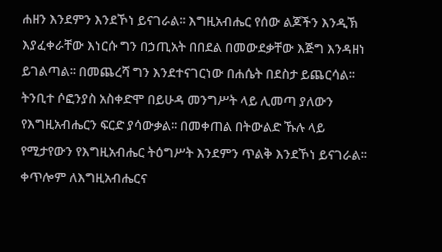ሐዘን እንደምን እንደኾነ ይናገራል፡፡ እግዚአብሔር የሰው ልጆችን እንዲኽ እያፈቀራቸው እነርሱ ግን በኃጢአት በበደል በመውደቃቸው እጅግ እንዳዘነ ይገልጣል፡፡ በመጨረሻ ግን እንደተናገርነው በሐሴት በደስታ ይጨርሳል፡፡
ትንቢተ ሶፎንያስ አስቀድሞ በይሁዳ መንግሥት ላይ ሊመጣ ያለውን የእግዚአብሔርን ፍርድ ያሳውቃል፡፡ በመቀጠል በትውልድ ኹሉ ላይ የሚታየውን የእግዚአብሔር ትዕግሥት እንደምን ጥልቅ እንደኾነ ይናገራል፡፡ ቀጥሎም ለእግዚአብሔርና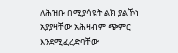ለሕዝቡ በሚያሳዩት ልክ ያልኾነ አያያዛቸው አሕዛብም ጭምር እንደሚፈረድባቸው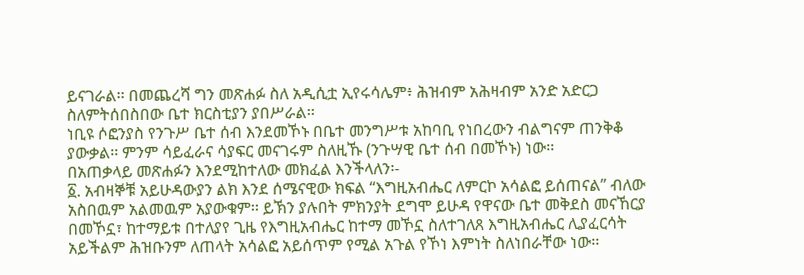ይናገራል፡፡ በመጨረሻ ግን መጽሐፉ ስለ አዲሲቷ ኢየሩሳሌም፥ ሕዝብም አሕዛብም አንድ አድርጋ ስለምትሰበስበው ቤተ ክርስቲያን ያበሥራል፡፡
ነቢዩ ሶፎንያስ የንጉሥ ቤተ ሰብ እንደመኾኑ በቤተ መንግሥቱ አከባቢ የነበረውን ብልግናም ጠንቅቆ ያውቃል፡፡ ምንም ሳይፈራና ሳያፍር መናገሩም ስለዚኹ (ንጉሣዊ ቤተ ሰብ በመኾኑ) ነው፡፡
በአጠቃላይ መጽሐፉን እንደሚከተለው መክፈል እንችላለን፡-
፩. አብዛኞቹ አይሁዳውያን ልክ እንደ ሰሜናዊው ክፍል “እግዚአብሔር ለምርኮ አሳልፎ ይሰጠናል” ብለው አስበዉም አልመዉም አያውቁም፡፡ ይኽን ያሉበት ምክንያት ደግሞ ይሁዳ የዋናው ቤተ መቅደስ መናኸርያ በመኾኗ፣ ከተማይቱ በተለያየ ጊዜ የእግዚአብሔር ከተማ መኾኗ ስለተገለጸ እግዚአብሔር ሊያፈርሳት አይችልም ሕዝቡንም ለጠላት አሳልፎ አይሰጥም የሚል አጉል የኾነ እምነት ስለነበራቸው ነው፡፡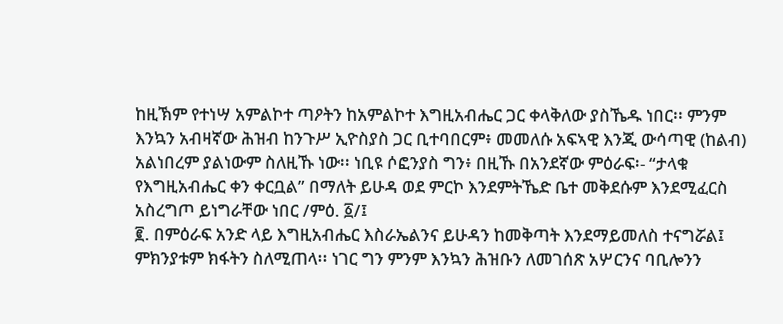ከዚኽም የተነሣ አምልኮተ ጣዖትን ከአምልኮተ እግዚአብሔር ጋር ቀላቅለው ያስኼዱ ነበር፡፡ ምንም እንኳን አብዛኛው ሕዝብ ከንጉሥ ኢዮስያስ ጋር ቢተባበርም፥ መመለሱ አፍኣዊ እንጂ ውሳጣዊ (ከልብ) አልነበረም ያልነውም ስለዚኹ ነው፡፡ ነቢዩ ሶፎንያስ ግን፥ በዚኹ በአንደኛው ምዕራፍ፡- “ታላቁ የእግዚአብሔር ቀን ቀርቧል” በማለት ይሁዳ ወደ ምርኮ እንደምትኼድ ቤተ መቅደሱም እንደሚፈርስ አስረግጦ ይነግራቸው ነበር /ምዕ. ፩/፤
፪. በምዕራፍ አንድ ላይ እግዚአብሔር እስራኤልንና ይሁዳን ከመቅጣት እንደማይመለስ ተናግሯል፤ ምክንያቱም ክፋትን ስለሚጠላ፡፡ ነገር ግን ምንም እንኳን ሕዝቡን ለመገሰጽ አሦርንና ባቢሎንን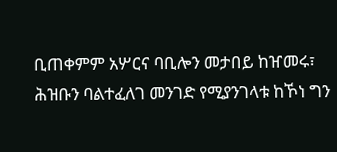ቢጠቀምም አሦርና ባቢሎን መታበይ ከዠመሩ፣ ሕዝቡን ባልተፈለገ መንገድ የሚያንገላቱ ከኾነ ግን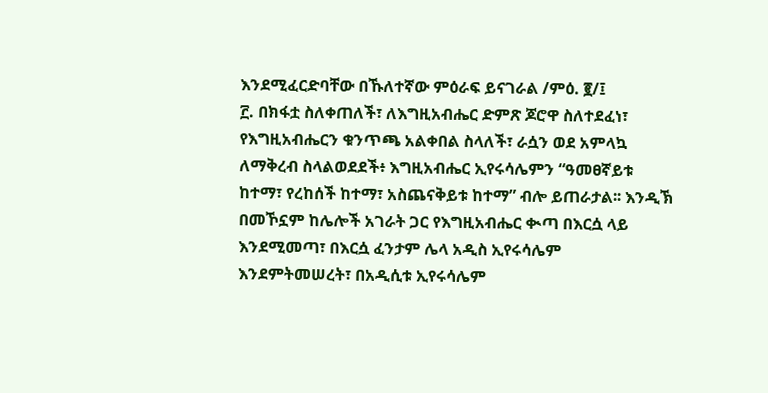እንደሚፈርድባቸው በኹለተኛው ምዕራፍ ይናገራል /ምዕ. ፪/፤
፫. በክፋቷ ስለቀጠለች፣ ለእግዚአብሔር ድምጽ ጆሮዋ ስለተደፈነ፣ የእግዚአብሔርን ቁንጥጫ አልቀበል ስላለች፣ ራሷን ወደ አምላኳ ለማቅረብ ስላልወደደች፥ እግዚአብሔር ኢየሩሳሌምን “ዓመፀኛይቱ ከተማ፣ የረከሰች ከተማ፣ አስጨናቅይቱ ከተማ” ብሎ ይጠራታል፡፡ እንዲኽ በመኾኗም ከሌሎች አገራት ጋር የእግዚአብሔር ቊጣ በእርሷ ላይ እንደሚመጣ፣ በእርሷ ፈንታም ሌላ አዲስ ኢየሩሳሌም እንደምትመሠረት፣ በአዲሲቱ ኢየሩሳሌም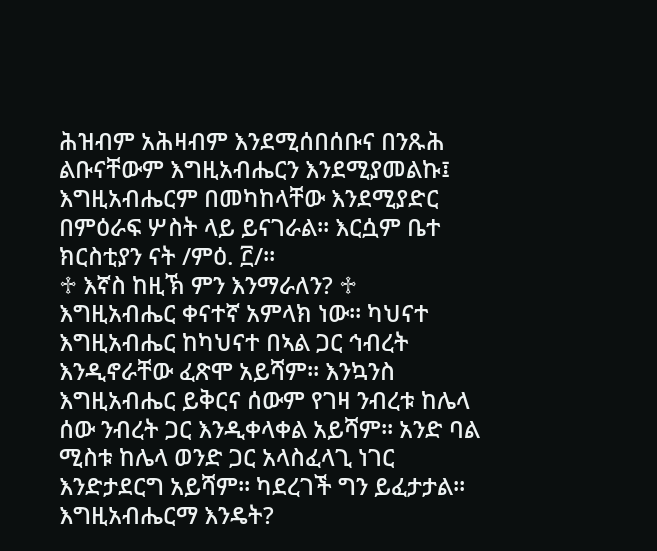ሕዝብም አሕዛብም እንደሚሰበሰቡና በንጹሕ ልቡናቸውም እግዚአብሔርን እንደሚያመልኩ፤ እግዚአብሔርም በመካከላቸው እንደሚያድር በምዕራፍ ሦስት ላይ ይናገራል፡፡ እርሷም ቤተ ክርስቲያን ናት /ምዕ. ፫/፡፡
♱ እኛስ ከዚኽ ምን እንማራለን? ♱
እግዚአብሔር ቀናተኛ አምላክ ነው፡፡ ካህናተ እግዚአብሔር ከካህናተ በኣል ጋር ኅብረት እንዲኖራቸው ፈጽሞ አይሻም፡፡ እንኳንስ እግዚአብሔር ይቅርና ሰውም የገዛ ንብረቱ ከሌላ ሰው ንብረት ጋር እንዲቀላቀል አይሻም፡፡ አንድ ባል ሚስቱ ከሌላ ወንድ ጋር አላስፈላጊ ነገር እንድታደርግ አይሻም፡፡ ካደረገች ግን ይፈታታል፡፡ እግዚአብሔርማ እንዴት?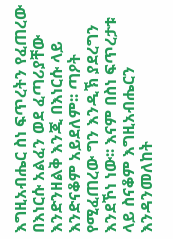እግዚአብሔር ስነ ፍጥረትን የፈጠረው በእነርሱ አልፈን ወደ ፈጣሪያቸው እንድንዘልቅ እንጂ በእነርሱ ላይ እንድናቆም አይደለም፡፡ ጣዖት የሚፈጠረው ግን እንዲኽ ያደረግን እንደኾነ ነው፡፡ እናም በስነ ፍጥረታቱ ላይ ስናቆም እግዚአብሔርን እንዳንመለከት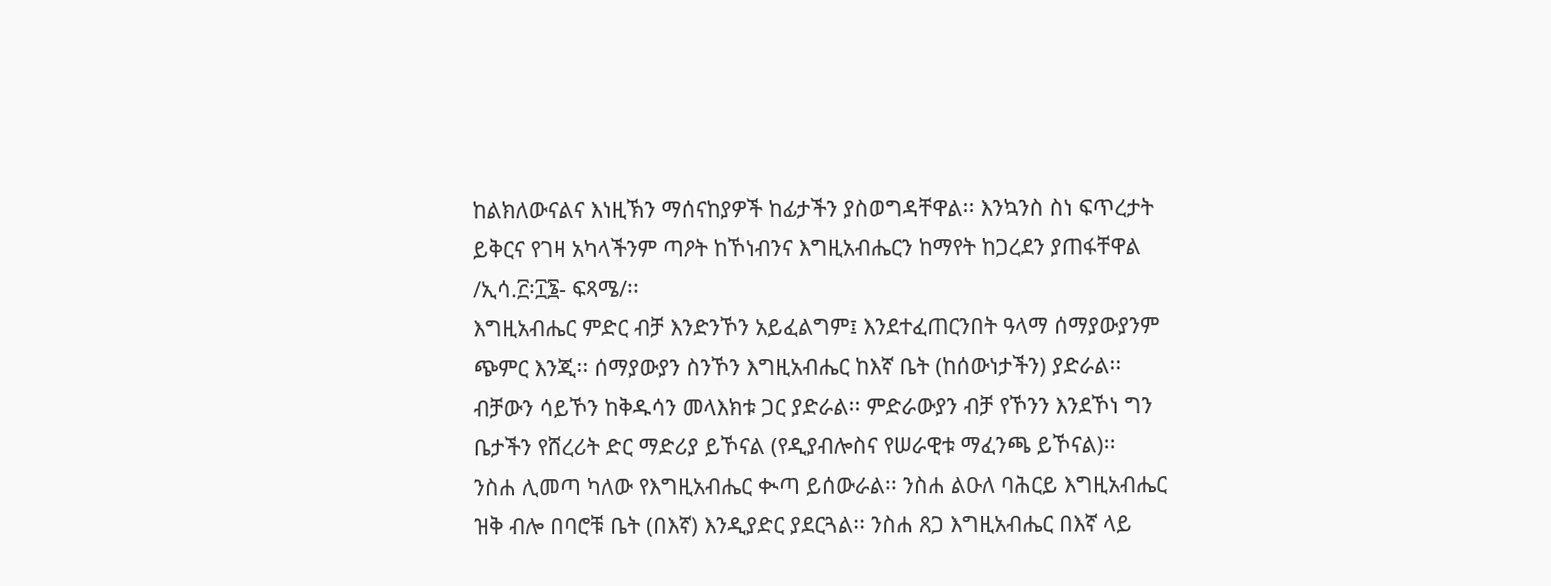ከልክለውናልና እነዚኽን ማሰናከያዎች ከፊታችን ያስወግዳቸዋል፡፡ እንኳንስ ስነ ፍጥረታት ይቅርና የገዛ አካላችንም ጣዖት ከኾነብንና እግዚአብሔርን ከማየት ከጋረደን ያጠፋቸዋል /ኢሳ.፫፡፲፮- ፍጻሜ/፡፡
እግዚአብሔር ምድር ብቻ እንድንኾን አይፈልግም፤ እንደተፈጠርንበት ዓላማ ሰማያውያንም ጭምር እንጂ፡፡ ሰማያውያን ስንኾን እግዚአብሔር ከእኛ ቤት (ከሰውነታችን) ያድራል፡፡ ብቻውን ሳይኾን ከቅዱሳን መላእክቱ ጋር ያድራል፡፡ ምድራውያን ብቻ የኾንን እንደኾነ ግን ቤታችን የሸረሪት ድር ማድሪያ ይኾናል (የዲያብሎስና የሠራዊቱ ማፈንጫ ይኾናል)፡፡
ንስሐ ሊመጣ ካለው የእግዚአብሔር ቊጣ ይሰውራል፡፡ ንስሐ ልዑለ ባሕርይ እግዚአብሔር ዝቅ ብሎ በባሮቹ ቤት (በእኛ) እንዲያድር ያደርጓል፡፡ ንስሐ ጸጋ እግዚአብሔር በእኛ ላይ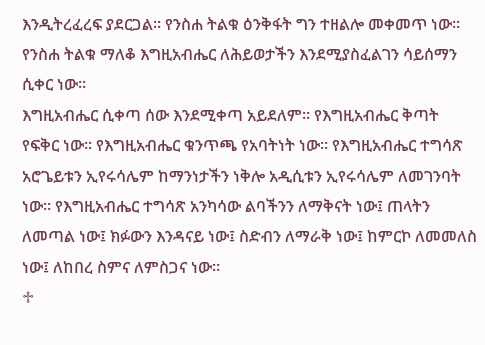እንዲትረፈረፍ ያደርጋል፡፡ የንስሐ ትልቁ ዕንቅፋት ግን ተዘልሎ መቀመጥ ነው፡፡ የንስሐ ትልቁ ማለቆ እግዚአብሔር ለሕይወታችን እንደሚያስፈልገን ሳይሰማን ሲቀር ነው፡፡
እግዚአብሔር ሲቀጣ ሰው እንደሚቀጣ አይደለም፡፡ የእግዚአብሔር ቅጣት የፍቅር ነው፡፡ የእግዚአብሔር ቁንጥጫ የአባትነት ነው፡፡ የእግዚአብሔር ተግሳጽ አሮጌይቱን ኢየሩሳሌም ከማንነታችን ነቅሎ አዲሲቱን ኢየሩሳሌም ለመገንባት ነው፡፡ የእግዚአብሔር ተግሳጽ አንካሳው ልባችንን ለማቅናት ነው፤ ጠላትን ለመጣል ነው፤ ክፉውን እንዳናይ ነው፤ ስድብን ለማራቅ ነው፤ ከምርኮ ለመመለስ ነው፤ ለከበረ ስምና ለምስጋና ነው፡፡
♱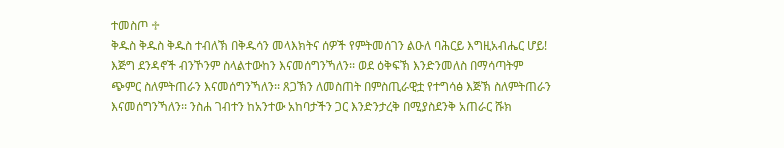ተመስጦ ♱
ቅዱስ ቅዱስ ቅዱስ ተብለኽ በቅዱሳን መላእክትና ሰዎች የምትመሰገን ልዑለ ባሕርይ እግዚአብሔር ሆይ! እጅግ ደንዳኖች ብንኾንም ስላልተውከን እናመሰግንኻለን፡፡ ወደ ዕቅፍኽ እንድንመለስ በማሳጣትም ጭምር ስለምትጠራን እናመሰግንኻለን፡፡ ጸጋኽን ለመስጠት በምስጢራዊቷ የተግሳፅ እጅኽ ስለምትጠራን እናመሰግንኻለን፡፡ ንስሐ ገብተን ከአንተው አከባታችን ጋር እንድንታረቅ በሚያስደንቅ አጠራር ሹክ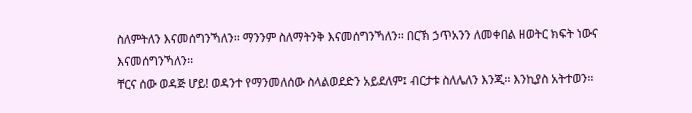ስለምትለን እናመሰግንኻለን፡፡ ማንንም ስለማትንቅ እናመሰግንኻለን፡፡ በርኽ ኃጥአንን ለመቀበል ዘወትር ክፍት ነውና እናመሰግንኻለን፡፡
ቸርና ሰው ወዳጅ ሆይ! ወዳንተ የማንመለሰው ስላልወደድን አይደለም፤ ብርታቱ ስለሌለን እንጂ፡፡ እንኪያስ አትተወን፡፡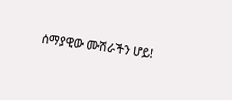ሰማያዊው ሙሽራችን ሆይ!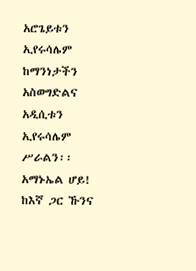አሮጌይቱን ኢየሩሳሌም ከማንነታችን አስወግድልና አዲሲቱን ኢየሩሳሌም ሥራልን፡፡ አማኑኤል ሆይ! ከእኛ ጋር ኹንና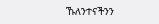ኹለንተናችንን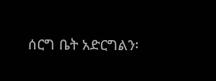ሰርግ ቤት አድርግልን፡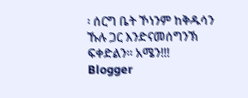፡ ሰርግ ቤት ኾነንም ከቅዱሳን ኹሉ ጋር እንድናመሰግንኽ ፍቀድልን፡፡ አሜን!!!
Blogger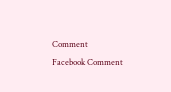Comment
Facebook Comment